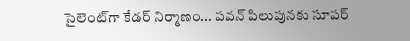సైలెంట్‌గా కేడర్‌ నిర్మాణం... పవన్‌ పిలుపునకు సూపర్‌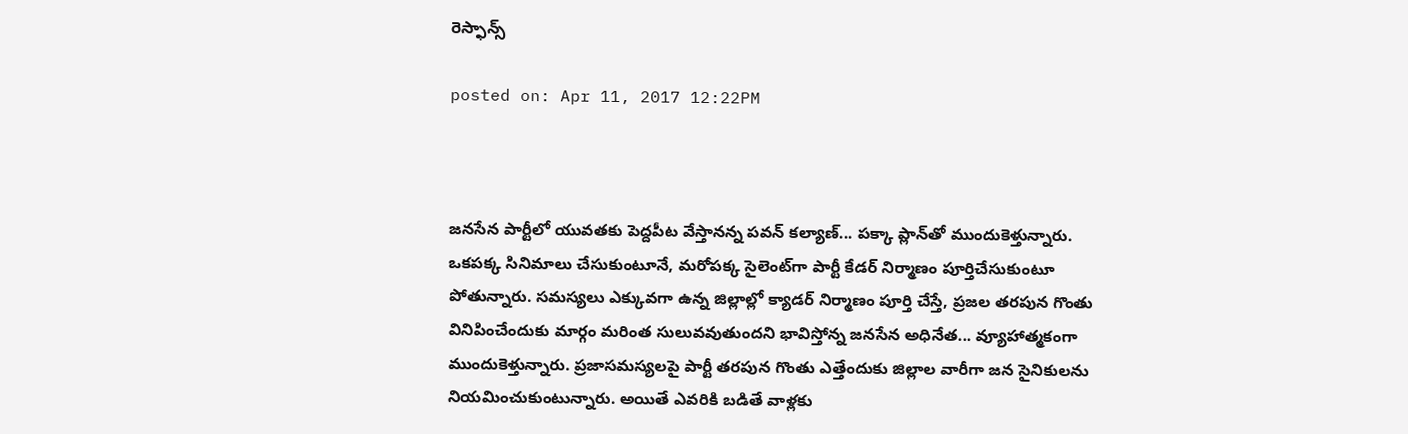రెస్ఫాన్స్‌

posted on: Apr 11, 2017 12:22PM



జనసేన పార్టీలో యువతకు పెద్దపీట వేస్తానన్న పవన్ కల్యాణ్‌... పక్కా ప్లాన్‌‌తో ముందుకెళ్తున్నారు. ఒకపక్క సినిమాలు చేసుకుంటూనే, మరోపక్క సైలెంట్‌గా పార్టీ కేడర్‌ నిర్మాణం పూర్తిచేసుకుంటూ పోతున్నారు. సమస్యలు ఎక్కువగా ఉన్న జిల్లాల్లో క్యాడర్‌ నిర్మాణం పూర్తి చేస్తే, ప్రజల తరపున గొంతు వినిపించేందుకు మార్గం మరింత సులువవుతుందని భావిస్తోన్న జనసేన అధినేత... వ్యూహాత్మకంగా ముందుకెళ్తున్నారు. ప్రజాసమస్యలపై పార్టీ తరపున గొంతు ఎత్తేందుకు జిల్లాల వారీగా జన సైనికులను నియమించుకుంటున్నారు. అయితే ఎవరికి బడితే వాళ్లకు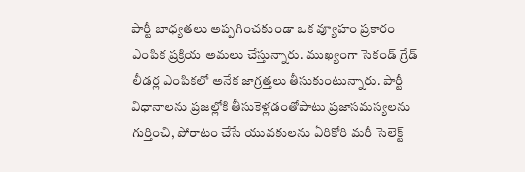పార్టీ బాధ్యతలు అప్పగించకుండా ఒక వ్యూహం ప్రకారం ఎంపిక ప్రక్రియ అమలు చేస్తున్నారు. ముఖ్యంగా సెకండ్ గ్రేడ్‌ లీడర్ల ఎంపికలో అనేక జాగ్రత్తలు తీసుకుంటున్నారు. పార్టీ విధానాలను ప్రజల్లోకి తీసుకెళ్లడంతోపాటు ప్రజాసమస్యలను గుర్తించి, పోరాటం చేసే యువకులను ఏరికోరి మరీ సెలెక్ట్‌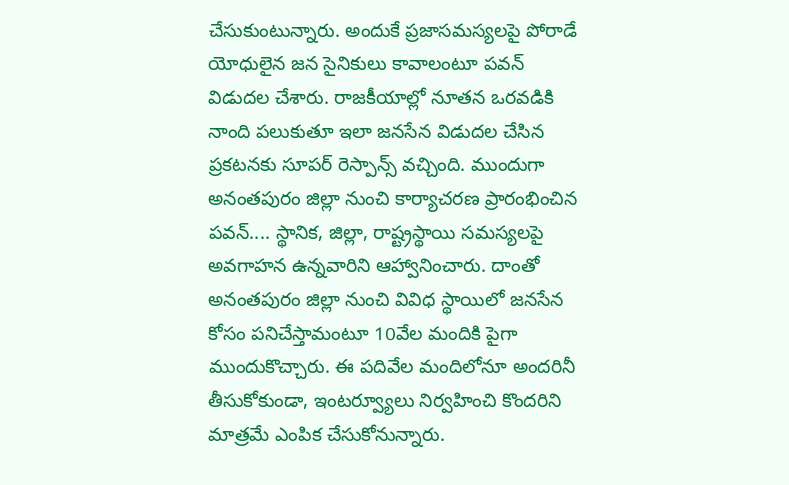చేసుకుంటున్నారు. అందుకే ప్రజాసమస్యలపై పోరాడే యోధులైన జన సైనికులు కావాలంటూ పవన్‌ విడుదల చేశారు. రాజకీయాల్లో నూతన ఒరవడికి నాంది పలుకుతూ ఇలా జనసేన విడుదల చేసిన ప్రకటనకు సూపర్‌ రెస్పాన్స్ వచ్చింది. ముందుగా అనంతపురం జిల్లా నుంచి కార్యాచరణ ప్రారంభించిన పవన్‌.... స్థానిక, జిల్లా, రాష్ట్రస్థాయి సమస్యలపై అవగాహన ఉన్నవారిని ఆహ్వానించారు. దాంతో అనంతపురం జిల్లా నుంచి వివిధ స్థాయిలో జనసేన కోసం పనిచేస్తామంటూ 10వేల మందికి పైగా ముందుకొచ్చారు. ఈ పదివేల మందిలోనూ అందరినీ తీసుకోకుండా, ఇంటర్వ్యూలు నిర్వహించి కొందరిని మాత్రమే ఎంపిక చేసుకోనున్నారు.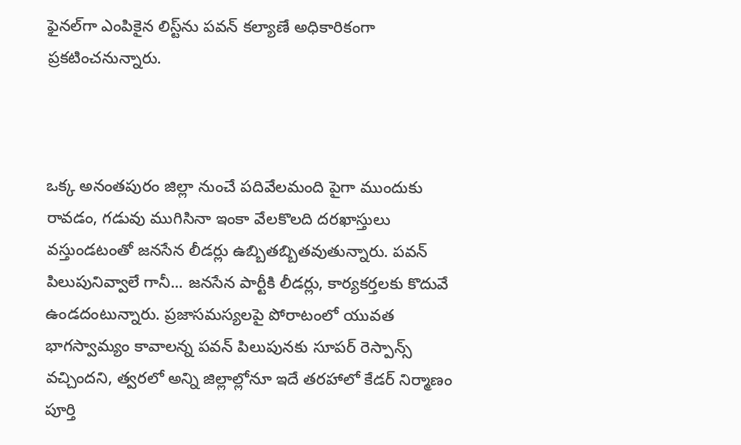ఫైనల్‌గా ఎంపికైన లిస్ట్‌ను పవన్‌ కల్యాణే అధికారికంగా ప్రకటించనున్నారు.



ఒక్క అనంతపురం జిల్లా నుంచే పదివేలమంది పైగా ముందుకు రావడం, గడువు ముగిసినా ఇంకా వేలకొలది దరఖాస్తులు వస్తుండటంతో జనసేన లీడర్లు ఉబ్బితబ్బితవుతున్నారు. పవన్‌ పిలుపునివ్వాలే గానీ... జనసేన పార్టీకి లీడర్లు, కార్యకర్తలకు కొదువే ఉండదంటున్నారు. ప్రజాసమస్యలపై పోరాటంలో యువత భాగస్వామ్యం కావాలన్న పవన్‌ పిలుపునకు సూపర్‌ రెస్పాన్స్‌ వచ్చిందని, త్వరలో అన్ని జిల్లాల్లోనూ ఇదే తరహాలో కేడర్‌ నిర్మాణం పూర్తి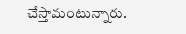చేస్తామంటున్నారు.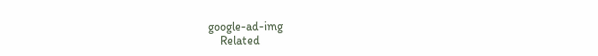google-ad-img
    Related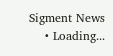Sigment News
    • Loading...